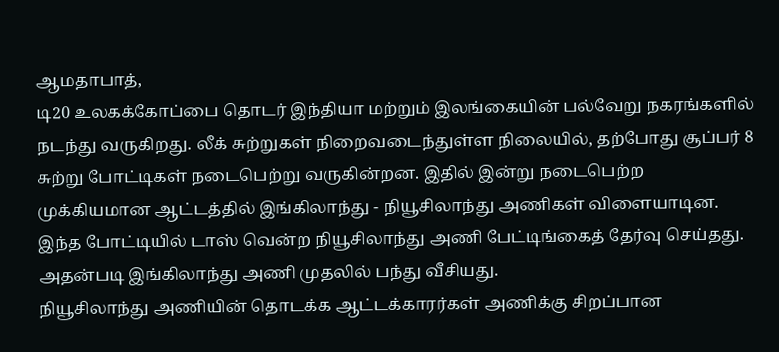ஆமதாபாத்,
டி20 உலகக்கோப்பை தொடர் இந்தியா மற்றும் இலங்கையின் பல்வேறு நகரங்களில் நடந்து வருகிறது. லீக் சுற்றுகள் நிறைவடைந்துள்ள நிலையில், தற்போது சூப்பர் 8 சுற்று போட்டிகள் நடைபெற்று வருகின்றன. இதில் இன்று நடைபெற்ற முக்கியமான ஆட்டத்தில் இங்கிலாந்து - நியூசிலாந்து அணிகள் விளையாடின. இந்த போட்டியில் டாஸ் வென்ற நியூசிலாந்து அணி பேட்டிங்கைத் தேர்வு செய்தது. அதன்படி இங்கிலாந்து அணி முதலில் பந்து வீசியது.
நியூசிலாந்து அணியின் தொடக்க ஆட்டக்காரர்கள் அணிக்கு சிறப்பான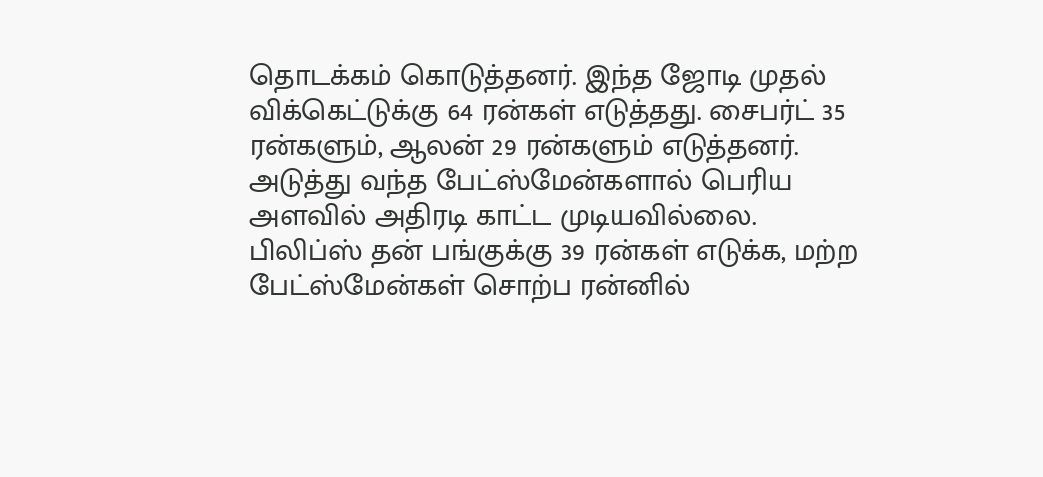தொடக்கம் கொடுத்தனர். இந்த ஜோடி முதல் விக்கெட்டுக்கு 64 ரன்கள் எடுத்தது. சைபர்ட் 35 ரன்களும், ஆலன் 29 ரன்களும் எடுத்தனர். அடுத்து வந்த பேட்ஸ்மேன்களால் பெரிய அளவில் அதிரடி காட்ட முடியவில்லை. பிலிப்ஸ் தன் பங்குக்கு 39 ரன்கள் எடுக்க, மற்ற பேட்ஸ்மேன்கள் சொற்ப ரன்னில்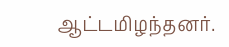ஆட்டமிழந்தனர்.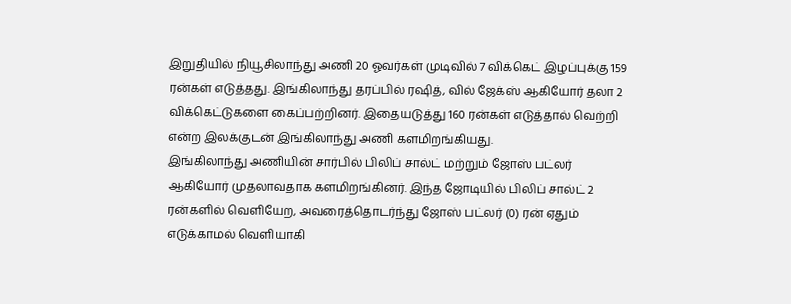இறுதியில் நியூசிலாந்து அணி 20 ஓவர்கள் முடிவில் 7 விக்கெட் இழப்புக்கு 159 ரன்கள் எடுத்தது. இங்கிலாந்து தரப்பில் ரஷித், வில் ஜேக்ஸ் ஆகியோர் தலா 2 விக்கெட்டுகளை கைப்பற்றினர். இதையடுத்து 160 ரன்கள் எடுத்தால் வெற்றி என்ற இலக்குடன் இங்கிலாந்து அணி களமிறங்கியது.
இங்கிலாந்து அணியின் சார்பில் பிலிப் சால்ட் மற்றும் ஜோஸ் பட்லர் ஆகியோர் முதலாவதாக களமிறங்கினர். இந்த ஜோடியில் பிலிப் சால்ட் 2 ரன்களில் வெளியேற, அவரைத்தொடர்ந்து ஜோஸ் பட்லர் (0) ரன் ஏதும் எடுக்காமல் வெளியாகி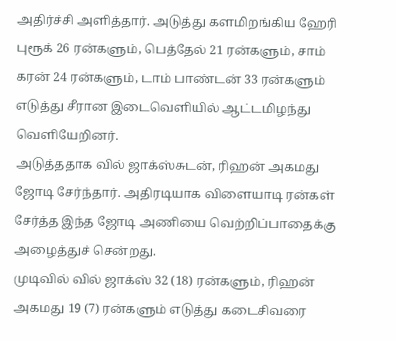அதிர்ச்சி அளித்தார். அடுத்து களமிறங்கிய ஹேரி புரூக் 26 ரன்களும், பெத்தேல் 21 ரன்களும், சாம் கரன் 24 ரன்களும், டாம் பாண்டன் 33 ரன்களும் எடுத்து சீரான இடைவெளியில் ஆட்டமிழந்து வெளியேறினர்.
அடுத்ததாக வில் ஜாக்ஸ்சுடன், ரிஹன் அகமது ஜோடி சேர்ந்தார். அதிரடியாக விளையாடி ரன்கள் சேர்த்த இந்த ஜோடி அணியை வெற்றிப்பாதைக்கு அழைத்துச் சென்றது.
முடிவில் வில் ஜாக்ஸ் 32 (18) ரன்களும், ரிஹன் அகமது 19 (7) ரன்களும் எடுத்து கடைசிவரை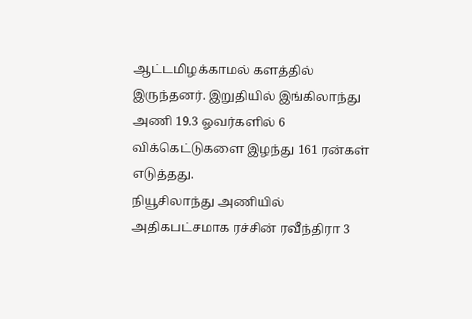ஆட்டமிழக்காமல் களத்தில் இருந்தனர். இறுதியில் இங்கிலாந்து அணி 19.3 ஓவர்களில் 6 விக்கெட்டுகளை இழந்து 161 ரன்கள் எடுத்தது.
நியூசிலாந்து அணியில் அதிகபட்சமாக ரச்சின் ரவீந்திரா 3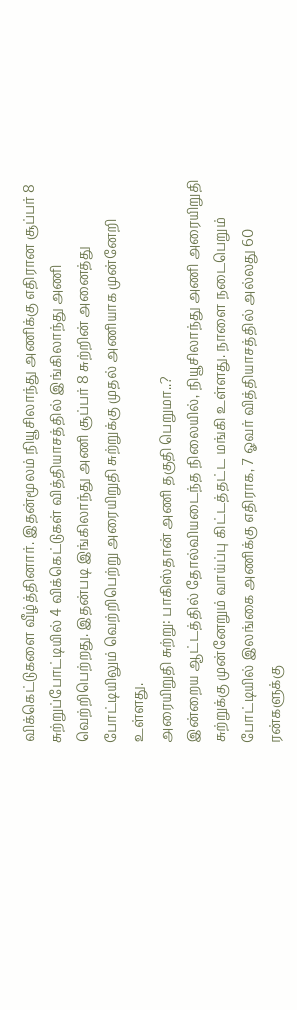விக்கெட்டுகளை வீழ்த்தினார். இதன்மூலம் நியூசிலாந்து அணிக்கு எதிரான சூப்பர் 8 சுற்றுப்போட்டியில் 4 விக்கெட்டுகள் வித்தியாசத்தில் இங்கிலாந்து அணி வெற்றிபெற்றது. இதன்படி இங்கிலாந்து அணி சூப்பர் 8 சுற்றின் அனைத்து போட்டியிலும் வெற்றிபெற்று அரையிறுதி சுற்றுக்கு முதல் அணியாக முன்னேறி உள்ளது.
அரையிறுதி சுற்று: பாகிஸ்தான் அணி தகுதி பெறுமா..?
இன்றைய ஆட்டத்தில் தோல்வியடைந்த நிலையில், நியூசிலாந்து அணி அரையிறுதி சுற்றுக்கு முன்னேறும் வாய்ப்பு கிட்டத்தட்ட மங்கி உள்ளது. நாளை நடைபெறும் போட்டியில் இலங்கை அணிக்கு எதிராக, 7 ஓவர் வித்தியாசத்தில் அல்லது 60 ரன்களுக்கு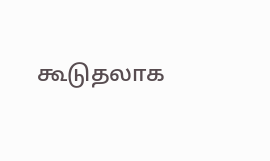கூடுதலாக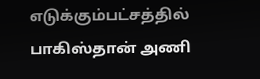எடுக்கும்பட்சத்தில் பாகிஸ்தான் அணி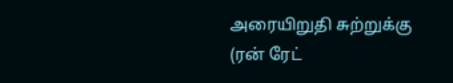அரையிறுதி சுற்றுக்கு (ரன் ரேட்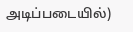அடிப்படையில்)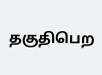தகுதிபெற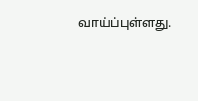வாய்ப்புள்ளது.